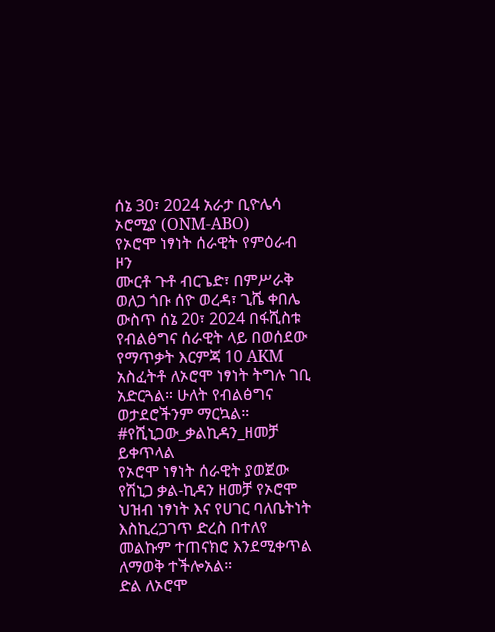ሰኔ 30፣ 2024 አራታ ቢዮሌሳ ኦሮሚያ (ONM-ABO)
የኦሮሞ ነፃነት ሰራዊት የምዕራብ ዞን
ሙርቶ ጉቶ ብርጌድ፣ በምሥራቅ ወለጋ ጎቡ ሰዮ ወረዳ፣ ጊሼ ቀበሌ ውስጥ ሰኔ 20፣ 2024 በፋሺስቱ የብልፅግና ሰራዊት ላይ በወሰደው የማጥቃት እርምጃ 10 AKM አስፈትቶ ለኦሮሞ ነፃነት ትግሉ ገቢ አድርጓል። ሁለት የብልፅግና ወታደሮችንም ማርኳል።
#የሺኒጋው_ቃልኪዳን_ዘመቻ ይቀጥላል
የኦሮሞ ነፃነት ሰራዊት ያወጀው የሽኒጋ ቃል-ኪዳን ዘመቻ የኦሮሞ ህዝብ ነፃነት እና የሀገር ባለቤትነት እስኪረጋገጥ ድረስ በተለየ መልኩም ተጠናክሮ እንደሚቀጥል ለማወቅ ተችሎአል።
ድል ለኦሮሞ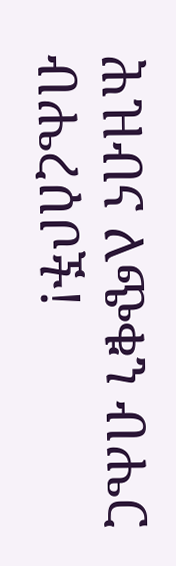ሕዝብና ለጭቁን ብሔር ብሔረሰቦች!